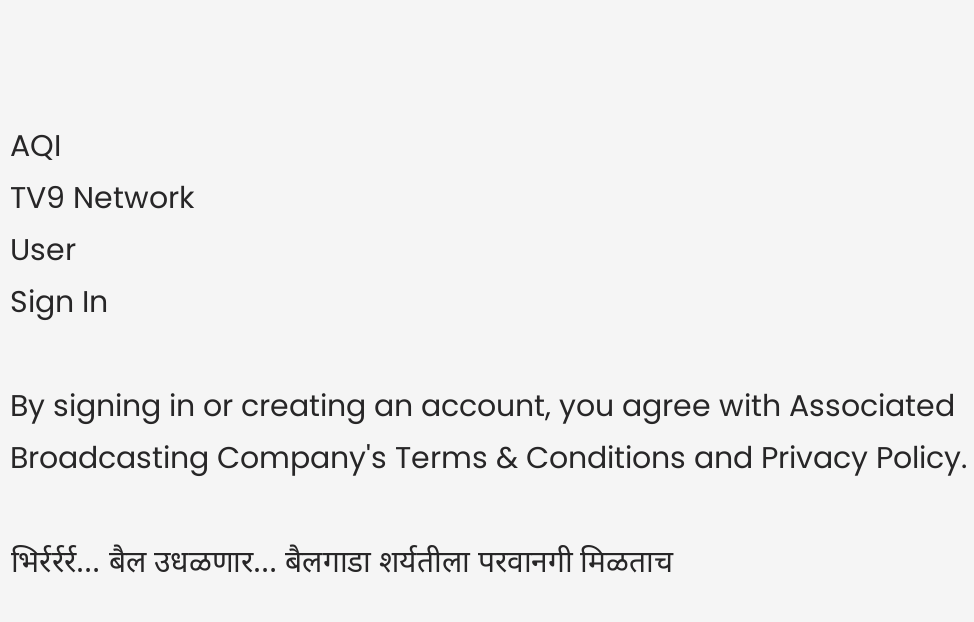AQI
TV9 Network
User
Sign In

By signing in or creating an account, you agree with Associated Broadcasting Company's Terms & Conditions and Privacy Policy.

भिर्रर्रर्र… बैल उधळणार… बैलगाडा शर्यतीला परवानगी मिळताच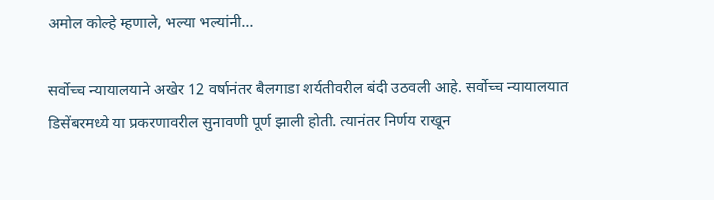अमोल कोल्हे म्हणाले, भल्या भल्यांनी…

सर्वोच्च न्यायालयाने अखेर 12 वर्षानंतर बैलगाडा शर्यतीवरील बंदी उठवली आहे. सर्वोच्च न्यायालयात डिसेंबरमध्ये या प्रकरणावरील सुनावणी पूर्ण झाली होती. त्यानंतर निर्णय राखून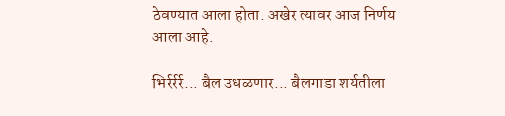ठेवण्यात आला होता. अखेर त्यावर आज निर्णय आला आहे.

भिर्रर्रर्र... बैल उधळणार... बैलगाडा शर्यतीला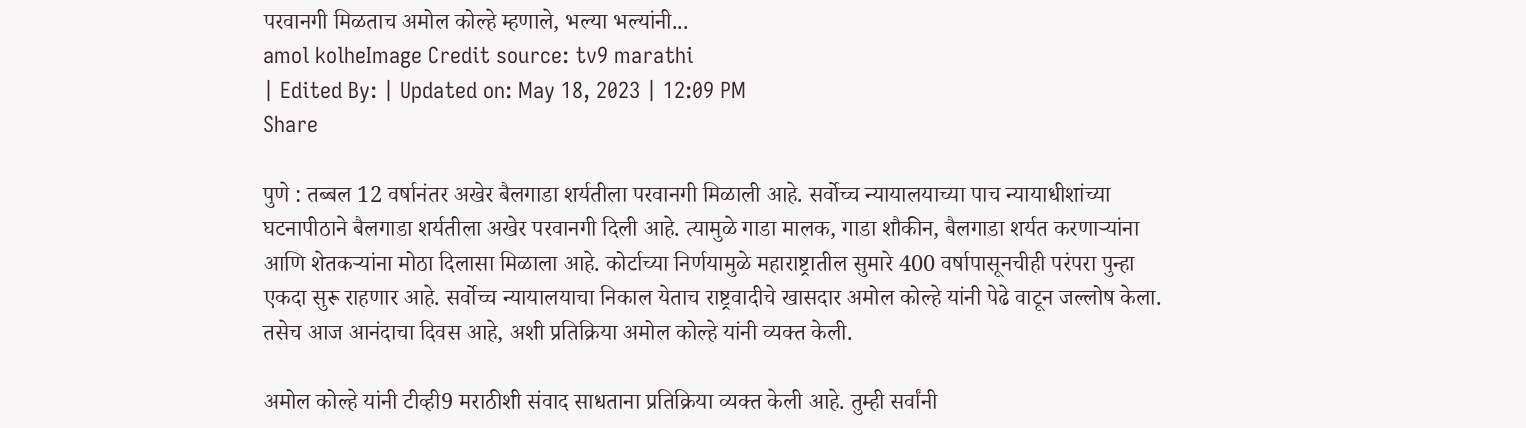परवानगी मिळताच अमोल कोल्हे म्हणाले, भल्या भल्यांनी...
amol kolheImage Credit source: tv9 marathi
| Edited By: | Updated on: May 18, 2023 | 12:09 PM
Share

पुणे : तब्बल 12 वर्षानंतर अखेर बैलगाडा शर्यतीला परवानगी मिळाली आहे. सर्वोच्च न्यायालयाच्या पाच न्यायाधीशांच्या घटनापीठाने बैलगाडा शर्यतीला अखेर परवानगी दिली आहे. त्यामुळे गाडा मालक, गाडा शौकीन, बैलगाडा शर्यत करणाऱ्यांना आणि शेतकऱ्यांना मोठा दिलासा मिळाला आहे. कोर्टाच्या निर्णयामुळे महाराष्ट्रातील सुमारे 400 वर्षापासूनचीही परंपरा पुन्हा एकदा सुरू राहणार आहे. सर्वोच्च न्यायालयाचा निकाल येताच राष्ट्रवादीचे खासदार अमोल कोल्हे यांनी पेढे वाटून जल्लोष केला. तसेच आज आनंदाचा दिवस आहे, अशी प्रतिक्रिया अमोल कोल्हे यांनी व्यक्त केली.

अमोल कोल्हे यांनी टीव्ही9 मराठीशी संवाद साधताना प्रतिक्रिया व्यक्त केली आहे. तुम्ही सर्वांनी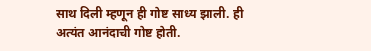साथ दिली म्हणून ही गोष्ट साध्य झाली. ही अत्यंत आनंदाची गोष्ट होती.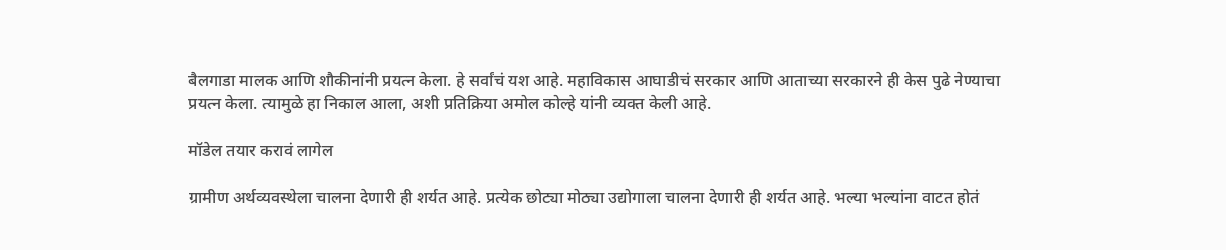बैलगाडा मालक आणि शौकीनांनी प्रयत्न केला. हे सर्वांचं यश आहे. महाविकास आघाडीचं सरकार आणि आताच्या सरकारने ही केस पुढे नेण्याचा प्रयत्न केला. त्यामुळे हा निकाल आला, अशी प्रतिक्रिया अमोल कोल्हे यांनी व्यक्त केली आहे.

मॉडेल तयार करावं लागेल

ग्रामीण अर्थव्यवस्थेला चालना देणारी ही शर्यत आहे. प्रत्येक छोट्या मोठ्या उद्योगाला चालना देणारी ही शर्यत आहे. भल्या भल्यांना वाटत होतं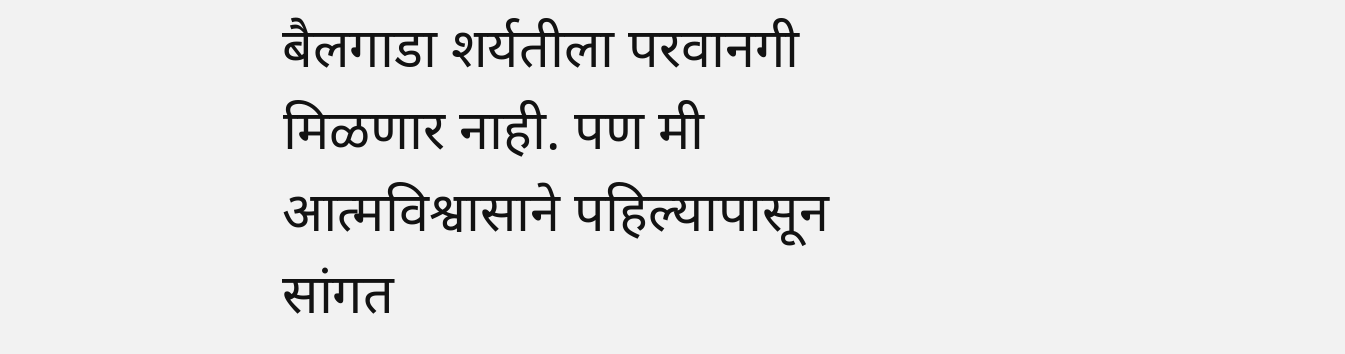बैलगाडा शर्यतीला परवानगी मिळणार नाही. पण मी आत्मविश्वासाने पहिल्यापासून सांगत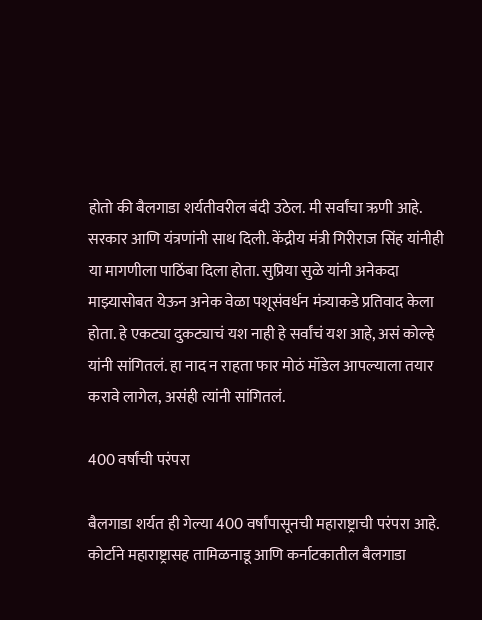होतो की बैलगाडा शर्यतीवरील बंदी उठेल. मी सर्वांचा ऋणी आहे. सरकार आणि यंत्रणांनी साथ दिली. केंद्रीय मंत्री गिरीराज सिंह यांनीही या मागणीला पाठिंबा दिला होता. सुप्रिया सुळे यांनी अनेकदा माझ्यासोबत येऊन अनेक वेळा पशूसंवर्धन मंत्र्याकडे प्रतिवाद केला होता. हे एकट्या दुकट्याचं यश नाही हे सर्वांचं यश आहे, असं कोल्हे यांनी सांगितलं. हा नाद न राहता फार मोठं मॉडेल आपल्याला तयार करावे लागेल, असंही त्यांनी सांगितलं.

400 वर्षांची परंपरा

बैलगाडा शर्यत ही गेल्या 400 वर्षांपासूनची महाराष्ट्राची परंपरा आहे. कोर्टाने महाराष्ट्रासह तामिळनाडू आणि कर्नाटकातील बैलगाडा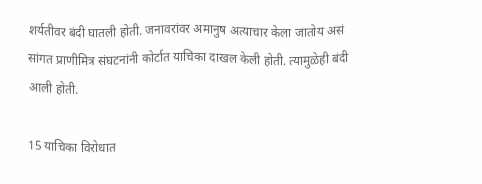शर्यतीवर बंदी घातली होती. जनावरांवर अमानुष अत्याचार केला जातोय असं सांगत प्राणीमित्र संघटनांनी कोर्टात याचिका दाखल केली होती. त्यामुळेही बंदी आली होती.

15 याचिका विरोधात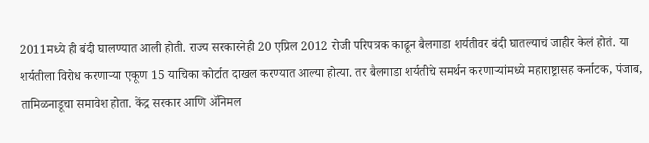2011मध्ये ही बंदी घालण्यात आली होती. राज्य सरकारनेही 20 एप्रिल 2012 रोजी परिपत्रक काढून बैलगाडा शर्यतीवर बंदी घातल्याचं जाहीर केलं होतं. या शर्यतीला विरोध करणाऱ्या एकूण 15 याचिका कोर्टात दाखल करण्यात आल्या होत्या. तर बैलगाडा शर्यतीचे समर्थन करणाऱ्यांमध्ये महाराष्ट्रासह कर्नाटक, पंजाब, तामिळनाडूचा समावेश होता. केंद्र सरकार आणि ॲनिमल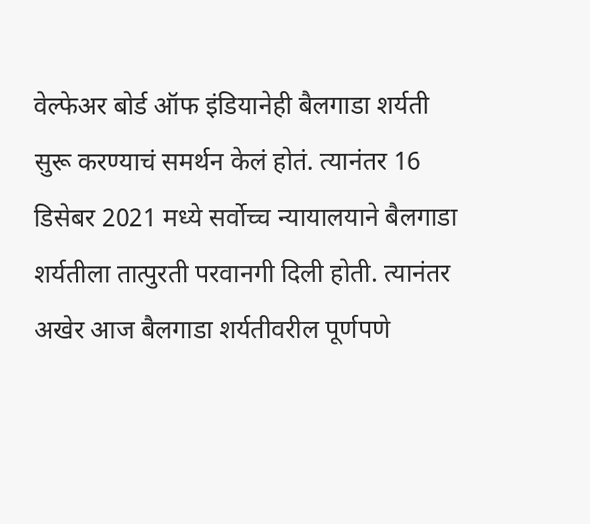वेल्फेअर बोर्ड ऑफ इंडियानेही बैलगाडा शर्यती सुरू करण्याचं समर्थन केलं होतं. त्यानंतर 16 डिसेबर 2021 मध्ये सर्वोच्च न्यायालयाने बैलगाडा शर्यतीला तात्पुरती परवानगी दिली होती. त्यानंतर अखेर आज बैलगाडा शर्यतीवरील पूर्णपणे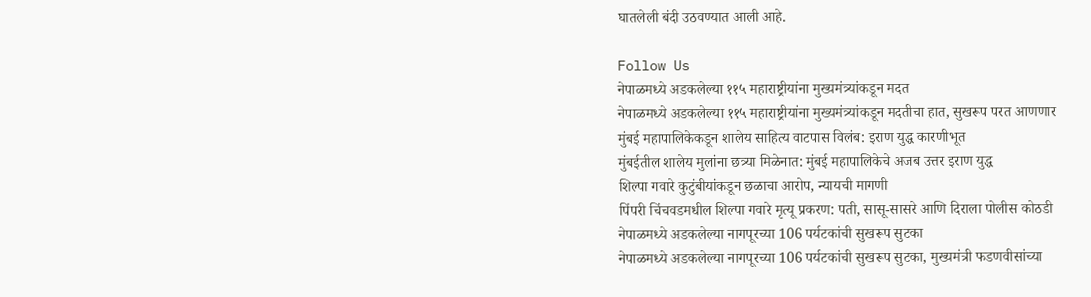घातलेली बंदी उठवण्यात आली आहे.

Follow Us
नेपाळमध्ये अडकलेल्या ११५ महाराष्ट्रीयांना मुख्यमंत्र्यांकडून मदत
नेपाळमध्ये अडकलेल्या ११५ महाराष्ट्रीयांना मुख्यमंत्र्यांकडून मदतीचा हात, सुखरूप परत आणणार
मुंबई महापालिकेकडून शालेय साहित्य वाटपास विलंब: इराण युद्ध कारणीभूत
मुंबईतील शालेय मुलांना छत्र्या मिळेनात: मुंबई महापालिकेचे अजब उत्तर इराण युद्ध
शिल्पा गवारे कुटुंबीयांकडून छळाचा आरोप, न्यायची मागणी
पिंपरी चिंचवडमधील शिल्पा गवारे मृत्यू प्रकरण: पती, सासू-सासरे आणि दिराला पोलीस कोठडी
नेपाळमध्ये अडकलेल्या नागपूरच्या 106 पर्यटकांची सुखरूप सुटका
नेपाळमध्ये अडकलेल्या नागपूरच्या 106 पर्यटकांची सुखरूप सुटका, मुख्यमंत्री फडणवीसांच्या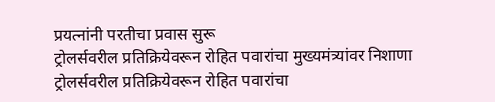प्रयत्नांनी परतीचा प्रवास सुरू
ट्रोलर्सवरील प्रतिक्रियेवरून रोहित पवारांचा मुख्यमंत्र्यांवर निशाणा
ट्रोलर्सवरील प्रतिक्रियेवरून रोहित पवारांचा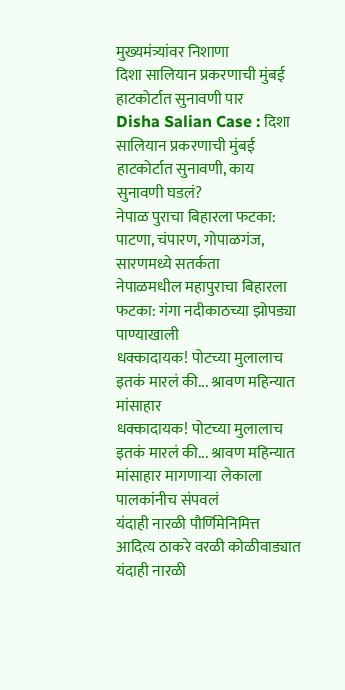मुख्यमंत्र्यांवर निशाणा
दिशा सालियान प्रकरणाची मुंबई हाटकोर्टात सुनावणी पार
Disha Salian Case : दिशा सालियान प्रकरणाची मुंबई हाटकोर्टात सुनावणी, काय सुनावणी घडलं?
नेपाळ पुराचा बिहारला फटका: पाटणा, चंपारण, गोपाळगंज, सारणमध्ये सतर्कता
नेपाळमधील महापुराचा बिहारला फटका: गंगा नदीकाठच्या झोपड्या पाण्याखाली
धक्कादायक! पोटच्या मुलालाच इतकं मारलं की... श्रावण महिन्यात मांसाहार
धक्कादायक! पोटच्या मुलालाच इतकं मारलं की... श्रावण महिन्यात मांसाहार मागणाऱ्या लेकाला पालकांनीच संपवलं
यंदाही नारळी पौर्णिमेनिमित्त आदित्य ठाकरे वरळी कोळीवाड्यात
यंदाही नारळी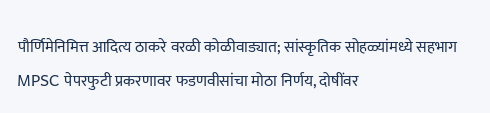पौर्णिमेनिमित्त आदित्य ठाकरे वरळी कोळीवाड्यात; सांस्कृतिक सोहळ्यांमध्ये सहभाग
MPSC पेपरफुटी प्रकरणावर फडणवीसांचा मोठा निर्णय, दोषींवर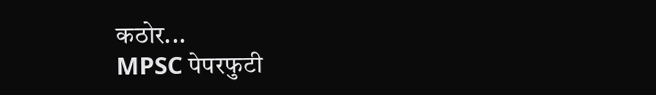कठोर...
MPSC पेपरफुटी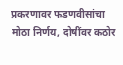प्रकरणावर फडणवीसांचा मोठा निर्णय, दोषींवर कठोर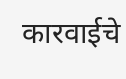कारवाईचे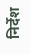निर्देश